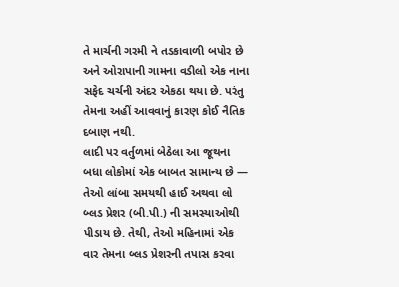તે માર્ચની ગરમી ને તડકાવાળી બપોર છે અને ઓરાપાની ગામના વડીલો એક નાના સફેદ ચર્ચની અંદર એકઠા થયા છે. પરંતુ તેમના અહીં આવવાનું કારણ કોઈ નૈતિક દબાણ નથી.
લાદી પર વર્તુળમાં બેઠેલા આ જૂથના બધા લોકોમાં એક બાબત સામાન્ય છે — તેઓ લાંબા સમયથી હાઈ અથવા લો બ્લડ પ્રેશર (બી.પી.) ની સમસ્યાઓથી પીડાય છે. તેથી, તેઓ મહિનામાં એક વાર તેમના બ્લડ પ્રેશરની તપાસ કરવા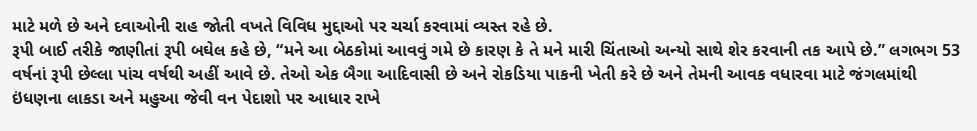માટે મળે છે અને દવાઓની રાહ જોતી વખતે વિવિધ મુદ્દાઓ પર ચર્ચા કરવામાં વ્યસ્ત રહે છે.
રૂપી બાઈ તરીકે જાણીતાં રૂપી બઘેલ કહે છે, “મને આ બેઠકોમાં આવવું ગમે છે કારણ કે તે મને મારી ચિંતાઓ અન્યો સાથે શેર કરવાની તક આપે છે.” લગભગ 53 વર્ષનાં રૂપી છેલ્લા પાંચ વર્ષથી અહીં આવે છે. તેઓ એક બૈગા આદિવાસી છે અને રોકડિયા પાકની ખેતી કરે છે અને તેમની આવક વધારવા માટે જંગલમાંથી ઇંધણના લાકડા અને મહુઆ જેવી વન પેદાશો પર આધાર રાખે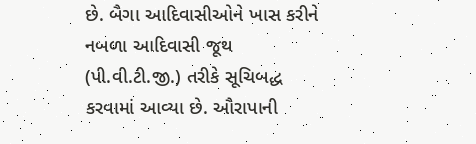છે. બૈગા આદિવાસીઓને ખાસ કરીને નબળા આદિવાસી જૂથ (પી.વી.ટી.જી.) તરીકે સૂચિબદ્ધ કરવામાં આવ્યા છે. ઔરાપાની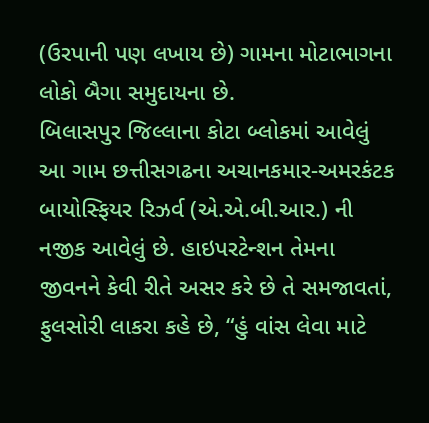(ઉરપાની પણ લખાય છે) ગામના મોટાભાગના લોકો બૈગા સમુદાયના છે.
બિલાસપુર જિલ્લાના કોટા બ્લોકમાં આવેલું આ ગામ છત્તીસગઢના અચાનકમાર-અમરકંટક બાયોસ્ફિયર રિઝર્વ (એ.એ.બી.આર.) ની નજીક આવેલું છે. હાઇપરટેન્શન તેમના જીવનને કેવી રીતે અસર કરે છે તે સમજાવતાં, ફુલસોરી લાકરા કહે છે, “હું વાંસ લેવા માટે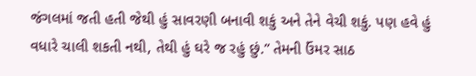જંગલમાં જતી હતી જેથી હું સાવરણી બનાવી શકું અને તેને વેચી શકું. પણ હવે હું વધારે ચાલી શકતી નથી, તેથી હું ઘરે જ રહું છું.” તેમની ઉંમર સાઠ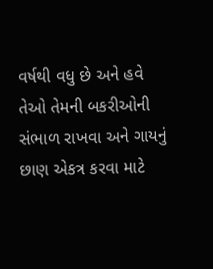વર્ષથી વધુ છે અને હવે તેઓ તેમની બકરીઓની સંભાળ રાખવા અને ગાયનું છાણ એકત્ર કરવા માટે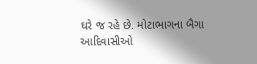ઘરે જ રહે છે. મોટાભાગના બૈગા આદિવાસીઓ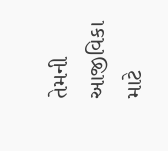તેમની આજીવિકા માટે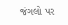જંગલો પર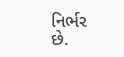નિર્ભર છે.